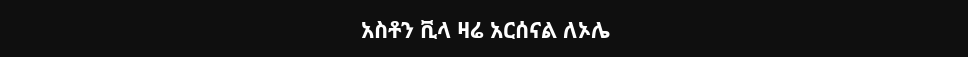አስቶን ቪላ ዛሬ አርሰናል ለኦሌ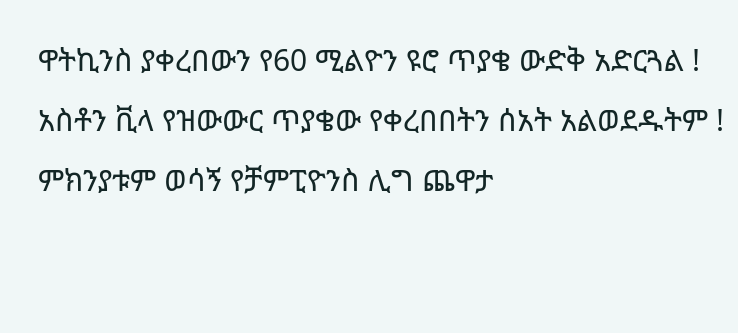ዋትኪንስ ያቀረበውን የ60 ሚልዮን ዩሮ ጥያቄ ውድቅ አድርጓል !
አስቶን ቪላ የዝውውር ጥያቄው የቀረበበትን ሰአት አልወደዱትም ! ምክንያቱም ወሳኝ የቻምፒዮንስ ሊግ ጨዋታ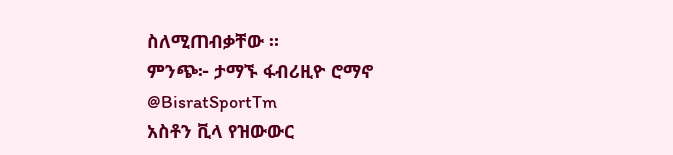ስለሚጠብቃቸው ።
ምንጭ፦ ታማኙ ፋብሪዚዮ ሮማኖ
@BisratSportTm
አስቶን ቪላ የዝውውር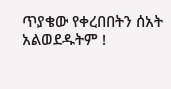ጥያቄው የቀረበበትን ሰአት አልወደዱትም !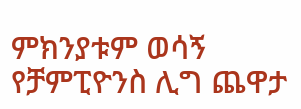ምክንያቱም ወሳኝ የቻምፒዮንስ ሊግ ጨዋታ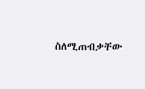ስለሚጠብቃቸው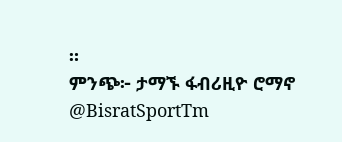።
ምንጭ፦ ታማኙ ፋብሪዚዮ ሮማኖ
@BisratSportTm